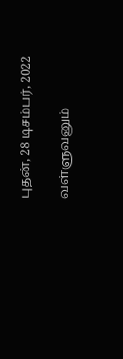புதன், 28 டிசம்பர், 2022

வள்ளுவனும்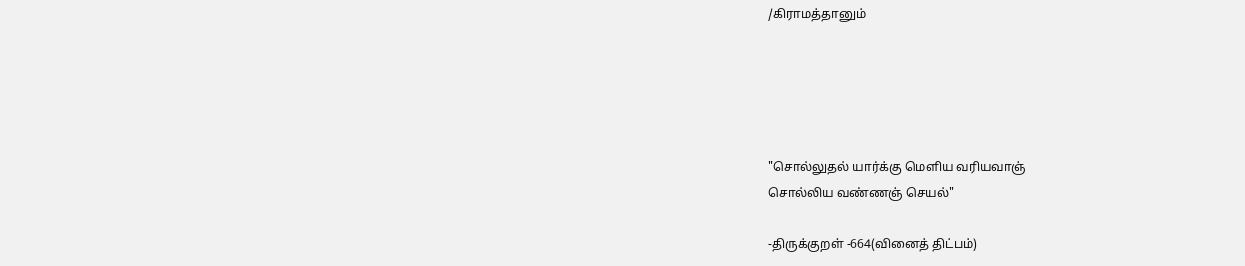/கிராமத்தானும்





"சொல்லுதல் யார்க்கு மெளிய வரியவாஞ்
சொல்லிய வண்ணஞ் செயல்"

-திருக்குறள் -664(வினைத் திட்பம்)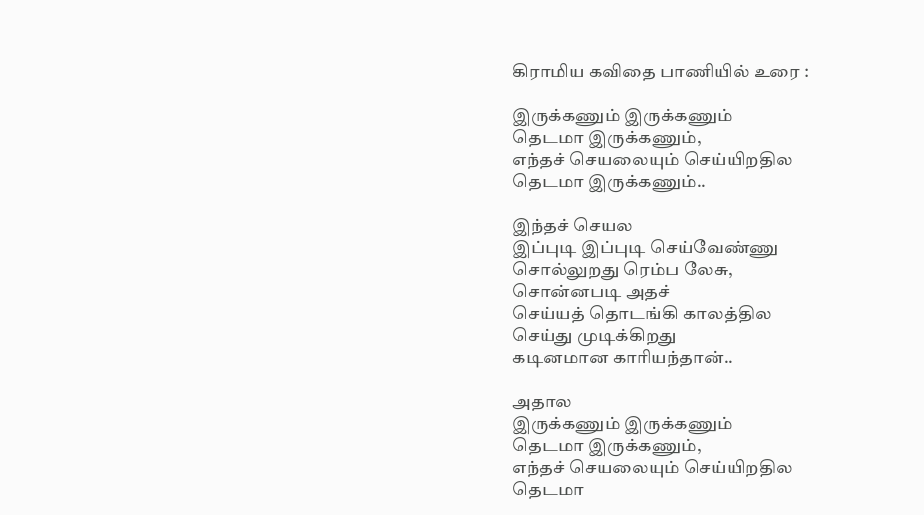கிராமிய கவிதை பாணியில் உரை :

இருக்கணும் இருக்கணும்
தெடமா இருக்கணும்,
எந்தச் செயலையும் செய்யிறதில
தெடமா இருக்கணும்..

இந்தச் செயல
இப்புடி இப்புடி செய்வேண்ணு
சொல்லுறது ரெம்ப லேசு,
சொன்னபடி அதச்
செய்யத் தொடங்கி காலத்தில
செய்து முடிக்கிறது
கடினமான காரியந்தான்..

அதால
இருக்கணும் இருக்கணும்
தெடமா இருக்கணும்,
எந்தச் செயலையும் செய்யிறதில
தெடமா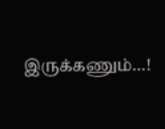இருக்கணும்…!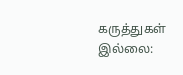கருத்துகள் இல்லை: